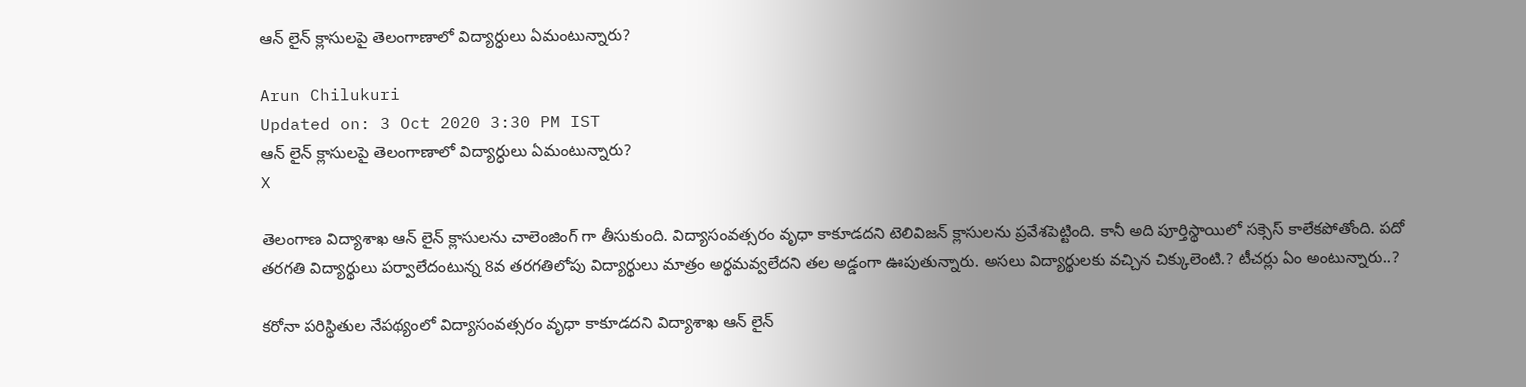ఆన్ లైన్ క్లాసులపై తెలంగాణాలో విద్యార్ధులు ఏమంటున్నారు?

Arun Chilukuri
Updated on: 3 Oct 2020 3:30 PM IST
ఆన్ లైన్ క్లాసులపై తెలంగాణాలో విద్యార్ధులు ఏమంటున్నారు?
X

తెలంగాణ విద్యాశాఖ ఆన్ లైన్ క్లాసులను చాలెంజింగ్ గా తీసుకుంది. విద్యాసంవత్సరం వృధా కాకూడదని టెలివిజన్ క్లాసులను ప్రవేశపెట్టింది. కానీ అది పూర్తిస్థాయిలో సక్సెస్ కాలేకపోతోంది. పదో తరగతి విద్యార్థులు పర్వాలేదంటున్న 8వ తరగతిలోపు విద్యార్థులు మాత్రం అర్థమవ్వలేదని తల అడ్డంగా ఊపుతున్నారు. అసలు విద్యార్థులకు వచ్చిన చిక్కులెంటి.? టీచర్లు ఏం అంటున్నారు..?

కరోనా పరిస్థితుల నేపథ్యంలో విద్యాసంవత్సరం వృధా కాకూడదని విద్యాశాఖ ఆన్ లైన్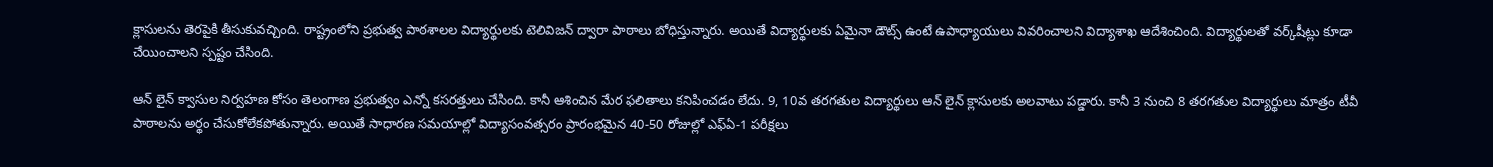క్లాసులను తెరపైకి తీసుకువచ్చింది. రాష్ట్రంలోని ప్రభుత్వ పాఠశాలల విద్యార్థులకు టెలివిజన్ ద్వారా పాఠాలు బోధిస్తున్నారు. అయితే విద్యార్థులకు ఏమైనా డౌట్స్ ఉంటే ఉపాధ్యాయులు వివరించాలని విద్యాశాఖ ఆదేశించింది. విద్యార్థులతో వర్క్‌షీట్లు కూడా చేయించాలని స్పష్టం చేసింది.

ఆన్ లైన్ క్వాసుల నిర్వహణ కోసం తెలంగాణ ప్రభుత్వం ఎన్నో కసరత్తులు చేసింది. కానీ ఆశించిన మేర ఫలితాలు కనిపించడం లేదు. 9, 10వ తరగతుల విద్యార్థులు ఆన్ లైన్ క్లాసులకు అలవాటు పడ్డారు. కానీ 3 నుంచి 8 తరగతుల విద్యార్థులు మాత్రం టీవీ పాఠాలను అర్థం చేసుకోలేకపోతున్నారు. అయితే సాధారణ సమయాల్లో విద్యాసంవత్సరం ప్రారంభమైన 40-50 రోజుల్లో ఎఫ్ఏ-1 పరీక్షలు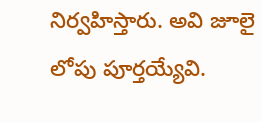నిర్వహిస్తారు. అవి జూలై లోపు పూర్తయ్యేవి.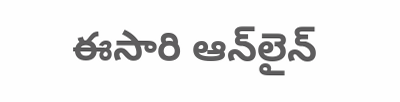ఈసారి ఆన్‌లైన్‌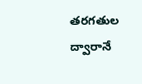తరగతుల ద్వారానే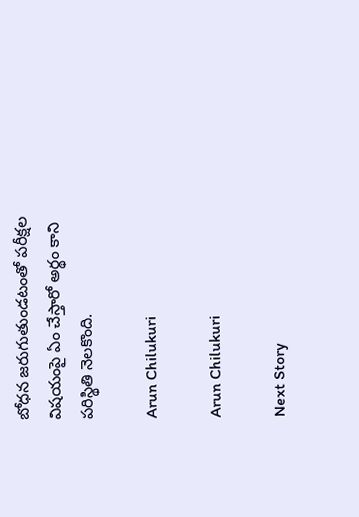బోధన జరుగుతుండటంతో పరీక్షల విషయంపై ఏం చేస్తారో అర్థం కాని పరిస్థితి నెలకొంది.

Arun Chilukuri

Arun Chilukuri

Next Story